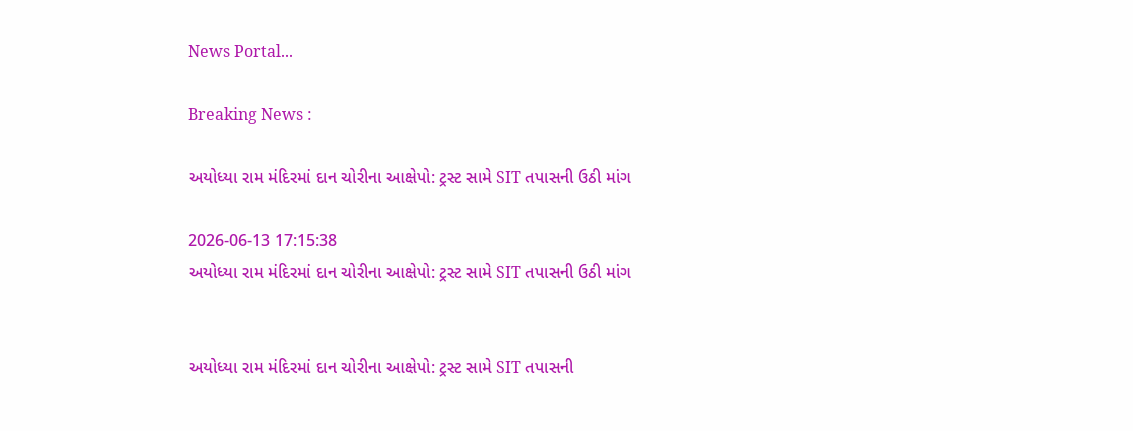News Portal...

Breaking News :

અયોધ્યા રામ મંદિરમાં દાન ચોરીના આક્ષેપો: ટ્રસ્ટ સામે SIT તપાસની ઉઠી માંગ

2026-06-13 17:15:38
અયોધ્યા રામ મંદિરમાં દાન ચોરીના આક્ષેપો: ટ્રસ્ટ સામે SIT તપાસની ઉઠી માંગ


અયોધ્યા રામ મંદિરમાં દાન ચોરીના આક્ષેપો: ટ્રસ્ટ સામે SIT તપાસની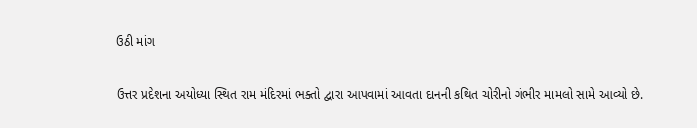ઉઠી માંગ

ઉત્તર પ્રદેશના અયોધ્યા સ્થિત રામ મંદિરમાં ભક્તો દ્વારા આપવામાં આવતા દાનની કથિત ચોરીનો ગંભીર મામલો સામે આવ્યો છે.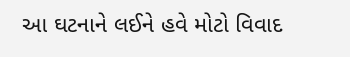આ ઘટનાને લઈને હવે મોટો વિવાદ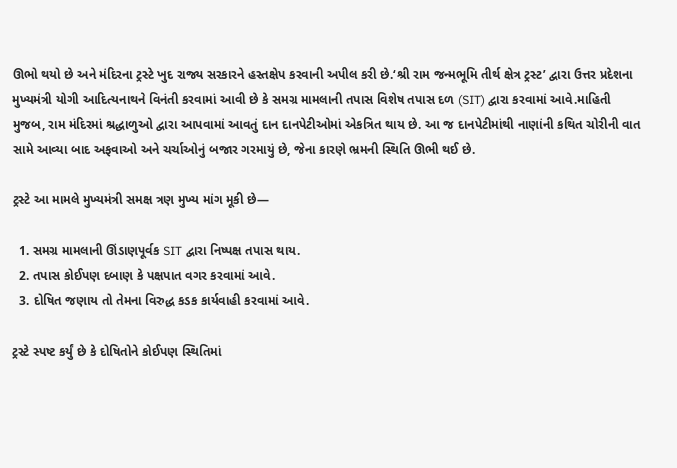ઊભો થયો છે અને મંદિરના ટ્રસ્ટે ખુદ રાજ્ય સરકારને હસ્તક્ષેપ કરવાની અપીલ કરી છે.‘શ્રી રામ જન્મભૂમિ તીર્થ ક્ષેત્ર ટ્રસ્ટ’ દ્વારા ઉત્તર પ્રદેશના મુખ્યમંત્રી યોગી આદિત્યનાથને વિનંતી કરવામાં આવી છે કે સમગ્ર મામલાની તપાસ વિશેષ તપાસ દળ (SIT) દ્વારા કરવામાં આવે.માહિતી મુજબ, રામ મંદિરમાં શ્રદ્ધાળુઓ દ્વારા આપવામાં આવતું દાન દાનપેટીઓમાં એકત્રિત થાય છે. આ જ દાનપેટીમાંથી નાણાંની કથિત ચોરીની વાત સામે આવ્યા બાદ અફવાઓ અને ચર્ચાઓનું બજાર ગરમાયું છે, જેના કારણે ભ્રમની સ્થિતિ ઊભી થઈ છે.

ટ્રસ્ટે આ મામલે મુખ્યમંત્રી સમક્ષ ત્રણ મુખ્ય માંગ મૂકી છે—

  1. સમગ્ર મામલાની ઊંડાણપૂર્વક SIT દ્વારા નિષ્પક્ષ તપાસ થાય.
  2. તપાસ કોઈપણ દબાણ કે પક્ષપાત વગર કરવામાં આવે.
  3. દોષિત જણાય તો તેમના વિરુદ્ધ કડક કાર્યવાહી કરવામાં આવે.

ટ્રસ્ટે સ્પષ્ટ કર્યું છે કે દોષિતોને કોઈપણ સ્થિતિમાં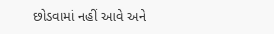છોડવામાં નહીં આવે અને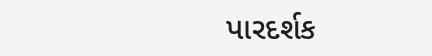પારદર્શક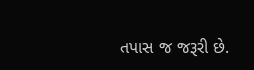તપાસ જ જરૂરી છે.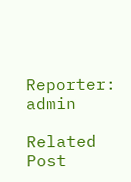Reporter: admin

Related Post